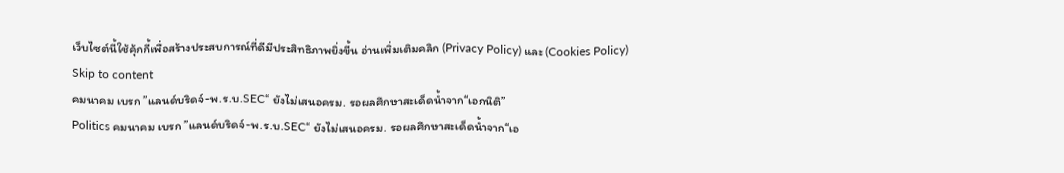เว็บไซต์นี้ใช้คุ้กกี้เพื่อสร้างประสบการณ์ที่ดีมีประสิทธิภาพยิ่งขี้น อ่านเพิ่มเติมคลิก (Privacy Policy) และ (Cookies Policy)
Skip to content
คมนาคม เบรก ”แลนด์บริดจ์-พ.ร.บ.SEC“ ยังไม่เสนอครม. รอผลศึกษาสะเด็ดน้ำจาก“เอกนิติ”
Politics คมนาคม เบรก ”แลนด์บริดจ์-พ.ร.บ.SEC“ ยังไม่เสนอครม. รอผลศึกษาสะเด็ดน้ำจาก“เอ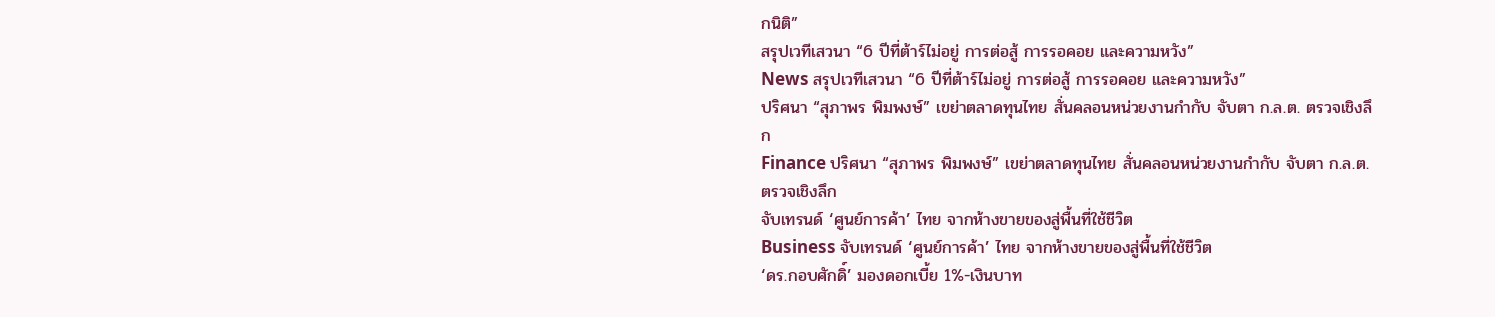กนิติ”
สรุปเวทีเสวนา “6 ปีที่ต้าร์ไม่อยู่ การต่อสู้ การรอคอย และความหวัง”
News สรุปเวทีเสวนา “6 ปีที่ต้าร์ไม่อยู่ การต่อสู้ การรอคอย และความหวัง”
ปริศนา “สุภาพร พิมพงษ์” เขย่าตลาดทุนไทย สั่นคลอนหน่วยงานกำกับ จับตา ก.ล.ต. ตรวจเชิงลึก
Finance ปริศนา “สุภาพร พิมพงษ์” เขย่าตลาดทุนไทย สั่นคลอนหน่วยงานกำกับ จับตา ก.ล.ต. ตรวจเชิงลึก
จับเทรนด์ ‘ศูนย์การค้า’ ไทย จากห้างขายของสู่พื้นที่ใช้ชีวิต
Business จับเทรนด์ ‘ศูนย์การค้า’ ไทย จากห้างขายของสู่พื้นที่ใช้ชีวิต
‘ดร.กอบศักดิ์’ มองดอกเบี้ย 1%-เงินบาท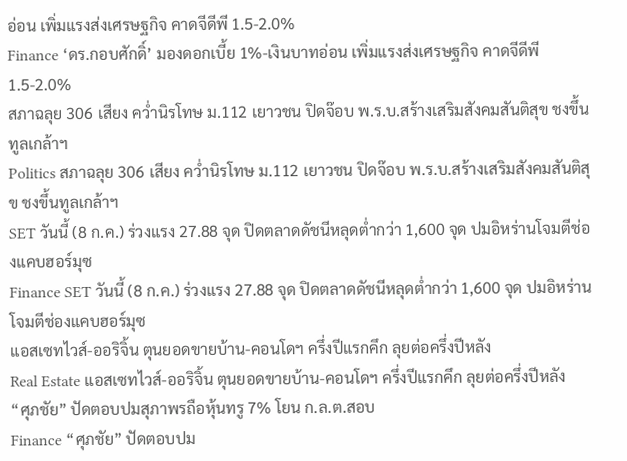อ่อน เพิ่มแรงส่งเศรษฐกิจ คาดจีดีพี 1.5-2.0%
Finance ‘ดร.กอบศักดิ์’ มองดอกเบี้ย 1%-เงินบาทอ่อน เพิ่มแรงส่งเศรษฐกิจ คาดจีดีพี 1.5-2.0%
สภาฉลุย 306 เสียง คว่ำนิรโทษ ม.112 เยาวชน ปิดจ๊อบ พ.ร.บ.สร้างเสริมสังคมสันติสุข ชงขึ้นทูลเกล้าฯ
Politics สภาฉลุย 306 เสียง คว่ำนิรโทษ ม.112 เยาวชน ปิดจ๊อบ พ.ร.บ.สร้างเสริมสังคมสันติสุข ชงขึ้นทูลเกล้าฯ
SET วันนี้ (8 ก.ค.) ร่วงแรง 27.88 จุด ปิดตลาดดัชนีหลุดต่ำกว่า 1,600 จุด ปมอิหร่านโจมตีช่องแคบฮอร์มุซ
Finance SET วันนี้ (8 ก.ค.) ร่วงแรง 27.88 จุด ปิดตลาดดัชนีหลุดต่ำกว่า 1,600 จุด ปมอิหร่านโจมตีช่องแคบฮอร์มุซ
แอสเซทไวส์-ออริจิ้น ตุนยอดขายบ้าน-คอนโดฯ ครึ่งปีแรกคึก ลุยต่อครึ่งปีหลัง
Real Estate แอสเซทไวส์-ออริจิ้น ตุนยอดขายบ้าน-คอนโดฯ ครึ่งปีแรกคึก ลุยต่อครึ่งปีหลัง
“ศุภชัย” ปัดตอบปมสุภาพรถือหุ้นทรู 7% โยน ก.ล.ต.สอบ
Finance “ศุภชัย” ปัดตอบปม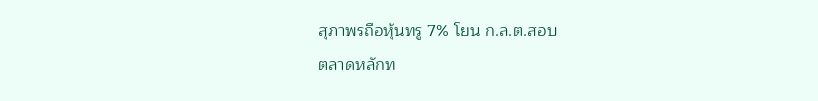สุภาพรถือหุ้นทรู 7% โยน ก.ล.ต.สอบ
ตลาดหลักท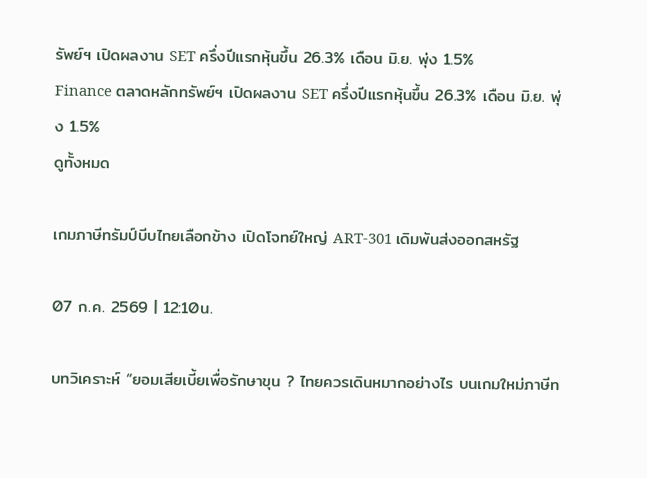รัพย์ฯ เปิดผลงาน SET ครึ่งปีแรกหุ้นขึ้น 26.3% เดือน มิ.ย. พุ่ง 1.5%
Finance ตลาดหลักทรัพย์ฯ เปิดผลงาน SET ครึ่งปีแรกหุ้นขึ้น 26.3% เดือน มิ.ย. พุ่ง 1.5%
ดูทั้งหมด

เกมภาษีทรัมป์บีบไทยเลือกข้าง เปิดโจทย์ใหญ่ ART-301 เดิมพันส่งออกสหรัฐ

07 ก.ค. 2569 | 12:10น.

บทวิเคราะห์ “ยอมเสียเบี้ยเพื่อรักษาขุน ? ไทยควรเดินหมากอย่างไร บนเกมใหม่ภาษีท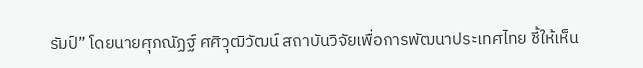รัมป์” โดยนายศุภณัฏฐ์ ศศิวุฒิวัฒน์ สถาบันวิจัยเพื่อการพัฒนาประเทศไทย ชี้ให้เห็น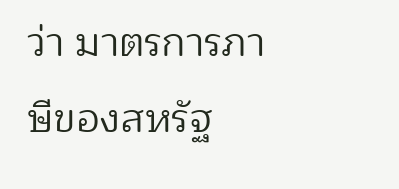ว่า มาตรการภาษีของสหรัฐ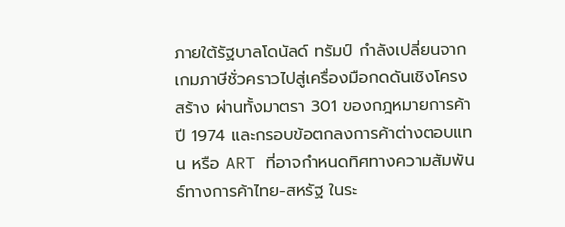ภายใต้รัฐบาลโดนัลด์ ทรัมป์ กำลังเปลี่ยนจากเกมภาษีชั่วคราวไปสู่เครื่องมือกดดันเชิงโครงสร้าง ผ่านทั้งมาตรา 301 ของกฎหมายการค้าปี 1974 และกรอบข้อตกลงการค้าต่างตอบแทน หรือ ART ที่อาจกำหนดทิศทางความสัมพันธ์ทางการค้าไทย-สหรัฐ ในระ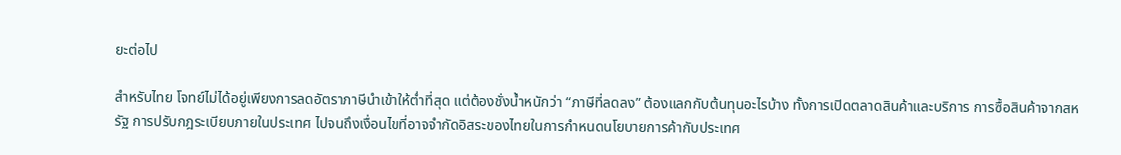ยะต่อไป

สำหรับไทย โจทย์ไม่ได้อยู่เพียงการลดอัตราภาษีนำเข้าให้ต่ำที่สุด แต่ต้องชั่งน้ำหนักว่า “ภาษีที่ลดลง” ต้องแลกกับต้นทุนอะไรบ้าง ทั้งการเปิดตลาดสินค้าและบริการ การซื้อสินค้าจากสหรัฐ การปรับกฎระเบียบภายในประเทศ ไปจนถึงเงื่อนไขที่อาจจำกัดอิสระของไทยในการกำหนดนโยบายการค้ากับประเทศ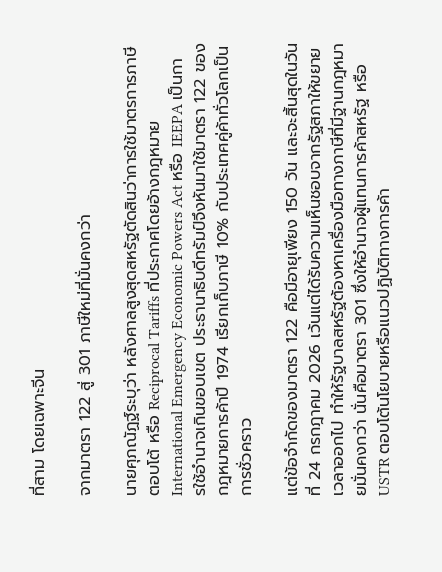ที่สาม โดยเฉพาะจีน

จากมาตรา 122 สู่ 301 ภาษีใหม่ที่มั่นคงกว่า

นายศุภณัฏฐ์ระบุว่า หลังศาลสูงสุดสหรัฐตัดสินว่าการใช้มาตรการภาษีตอบโต้ หรือ Reciprocal Tariffs ที่ประกาศโดยอ้างกฎหมาย International Emergency Economic Powers Act หรือ IEEPA เป็นการใช้อำนาจเกินขอบเขต ประธานาธิบดีทรัมป์จึงหันมาใช้มาตรา 122 ของกฎหมายการค้าปี 1974 เรียกเก็บภาษี 10% กับประเทศคู่ค้าทั่วโลกเป็นการชั่วคราว

แต่ข้อจำกัดของมาตรา 122 คือมีอายุเพียง 150 วัน และจะสิ้นสุดในวันที่ 24 กรกฎาคม 2026 เว้นแต่ได้รับความเห็นชอบจากรัฐสภาให้ขยายเวลาออกไป ทำให้รัฐบาลสหรัฐต้องหาเครื่องมือทางภาษีที่มีฐานกฎหมายมั่นคงกว่า นั่นคือมาตรา 301 ซึ่งให้อำนาจผู้แทนการค้าสหรัฐ หรือ USTR ตอบโต้นโยบายหรือแนวปฏิบัติทางการค้า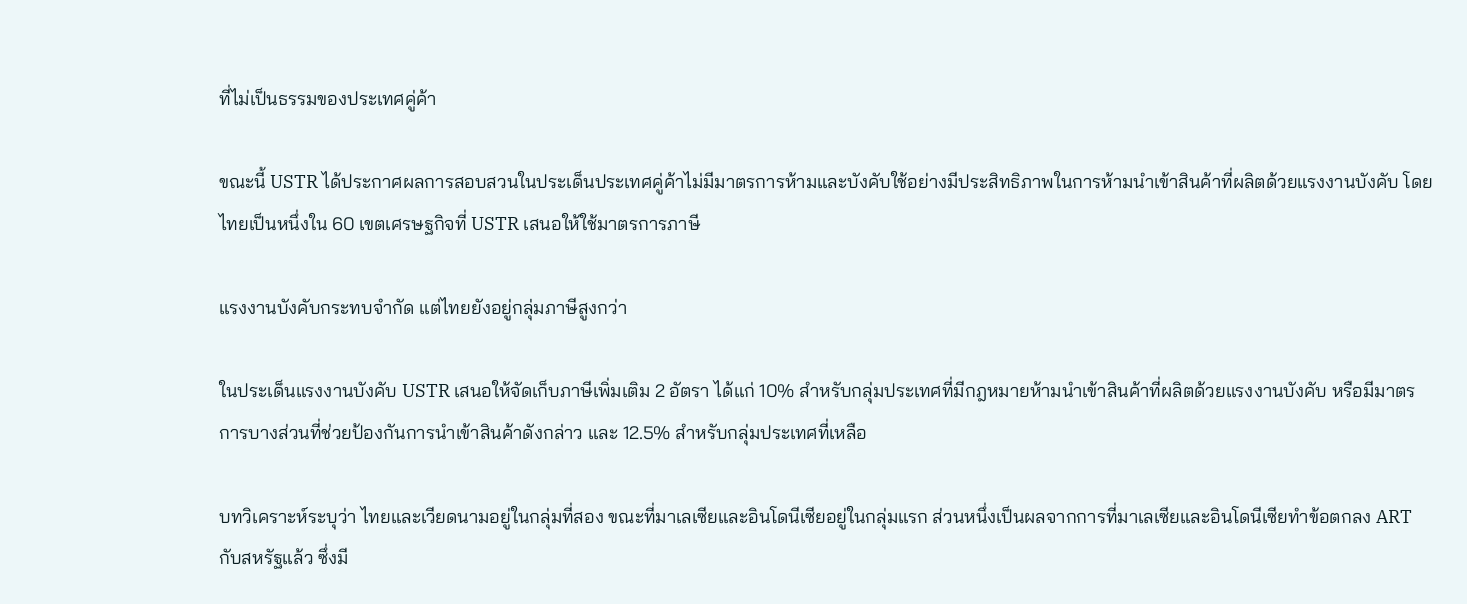ที่ไม่เป็นธรรมของประเทศคู่ค้า

ขณะนี้ USTR ได้ประกาศผลการสอบสวนในประเด็นประเทศคู่ค้าไม่มีมาตรการห้ามและบังคับใช้อย่างมีประสิทธิภาพในการห้ามนำเข้าสินค้าที่ผลิตด้วยแรงงานบังคับ โดยไทยเป็นหนึ่งใน 60 เขตเศรษฐกิจที่ USTR เสนอให้ใช้มาตรการภาษี

แรงงานบังคับกระทบจำกัด แต่ไทยยังอยู่กลุ่มภาษีสูงกว่า

ในประเด็นแรงงานบังคับ USTR เสนอให้จัดเก็บภาษีเพิ่มเติม 2 อัตรา ได้แก่ 10% สำหรับกลุ่มประเทศที่มีกฎหมายห้ามนำเข้าสินค้าที่ผลิตด้วยแรงงานบังคับ หรือมีมาตรการบางส่วนที่ช่วยป้องกันการนำเข้าสินค้าดังกล่าว และ 12.5% สำหรับกลุ่มประเทศที่เหลือ

บทวิเคราะห์ระบุว่า ไทยและเวียดนามอยู่ในกลุ่มที่สอง ขณะที่มาเลเซียและอินโดนีเซียอยู่ในกลุ่มแรก ส่วนหนึ่งเป็นผลจากการที่มาเลเซียและอินโดนีเซียทำข้อตกลง ART กับสหรัฐแล้ว ซึ่งมี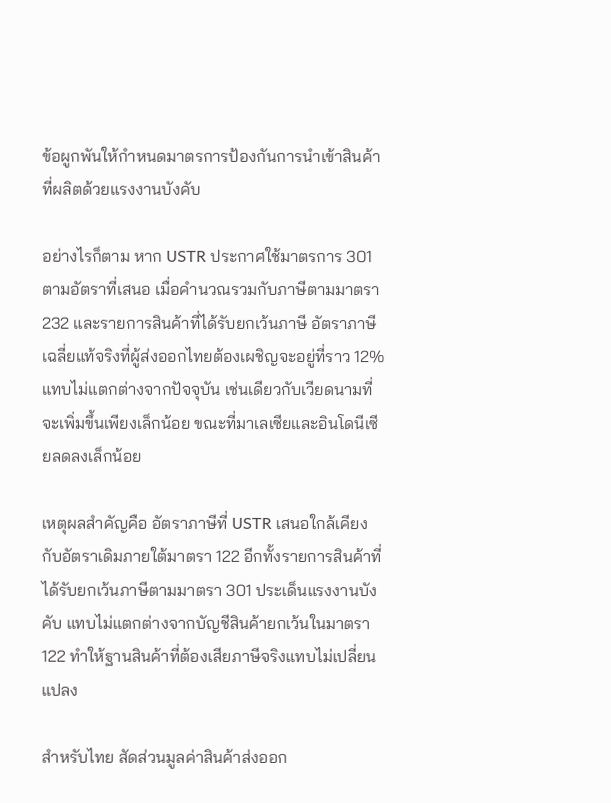ข้อผูกพันให้กำหนดมาตรการป้องกันการนำเข้าสินค้าที่ผลิตด้วยแรงงานบังคับ

อย่างไรก็ตาม หาก USTR ประกาศใช้มาตรการ 301 ตามอัตราที่เสนอ เมื่อคำนวณรวมกับภาษีตามมาตรา 232 และรายการสินค้าที่ได้รับยกเว้นภาษี อัตราภาษีเฉลี่ยแท้จริงที่ผู้ส่งออกไทยต้องเผชิญจะอยู่ที่ราว 12% แทบไม่แตกต่างจากปัจจุบัน เช่นเดียวกับเวียดนามที่จะเพิ่มขึ้นเพียงเล็กน้อย ขณะที่มาเลเซียและอินโดนีเซียลดลงเล็กน้อย

เหตุผลสำคัญคือ อัตราภาษีที่ USTR เสนอใกล้เคียงกับอัตราเดิมภายใต้มาตรา 122 อีกทั้งรายการสินค้าที่ได้รับยกเว้นภาษีตามมาตรา 301 ประเด็นแรงงานบังคับ แทบไม่แตกต่างจากบัญชีสินค้ายกเว้นในมาตรา 122 ทำให้ฐานสินค้าที่ต้องเสียภาษีจริงแทบไม่เปลี่ยนแปลง

สำหรับไทย สัดส่วนมูลค่าสินค้าส่งออก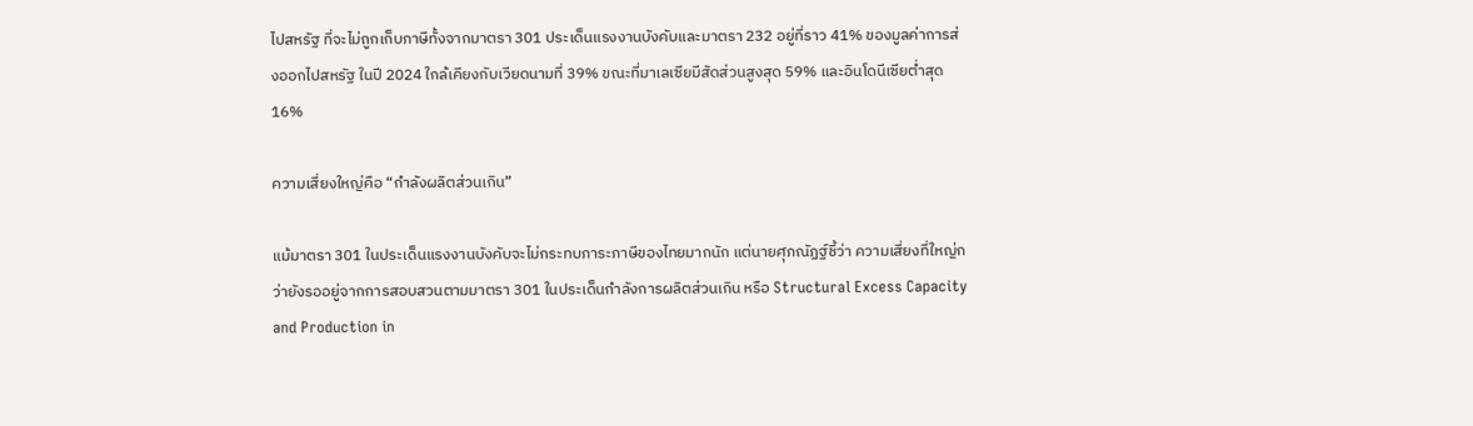ไปสหรัฐ ที่จะไม่ถูกเก็บภาษีทั้งจากมาตรา 301 ประเด็นแรงงานบังคับและมาตรา 232 อยู่ที่ราว 41% ของมูลค่าการส่งออกไปสหรัฐ ในปี 2024 ใกล้เคียงกับเวียดนามที่ 39% ขณะที่มาเลเซียมีสัดส่วนสูงสุด 59% และอินโดนีเซียต่ำสุด 16%

ความเสี่ยงใหญ่คือ “กำลังผลิตส่วนเกิน”

แม้มาตรา 301 ในประเด็นแรงงานบังคับจะไม่กระทบภาระภาษีของไทยมากนัก แต่นายศุภณัฏฐ์ชี้ว่า ความเสี่ยงที่ใหญ่กว่ายังรออยู่จากการสอบสวนตามมาตรา 301 ในประเด็นกำลังการผลิตส่วนเกิน หรือ Structural Excess Capacity and Production in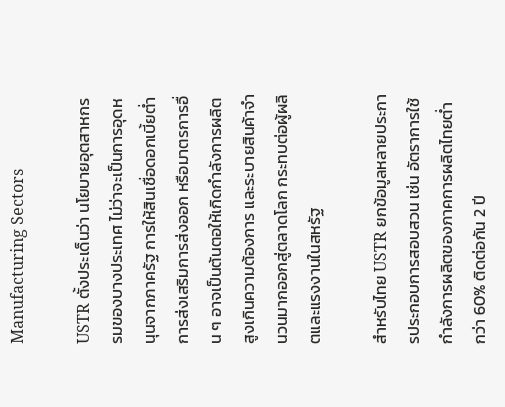Manufacturing Sectors

USTR ตั้งประเด็นว่า นโยบายอุตสาหกรรมของบางประเทศ ไม่ว่าจะเป็นการอุดหนุนจากภาครัฐ การให้สินเชื่อดอกเบี้ยต่ำ การส่งเสริมการส่งออก หรือมาตรการอื่น ๆ อาจเป็นต้นตอให้เกิดกำลังการผลิตสูงเกินความต้องการ และระบายสินค้าจำนวนมากออกสู่ตลาดโลก กระทบต่อผู้ผลิตและแรงงานในสหรัฐ

สำหรับไทย USTR ยกข้อมูลหลายประการประกอบการสอบสวน เช่น อัตราการใช้กำลังการผลิตของภาคการผลิตไทยต่ำกว่า 60% ติดต่อกัน 2 ปี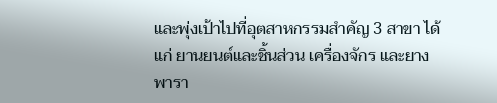และพุ่งเป้าไปที่อุตสาหกรรมสำคัญ 3 สาขา ได้แก่ ยานยนต์และชิ้นส่วน เครื่องจักร และยางพารา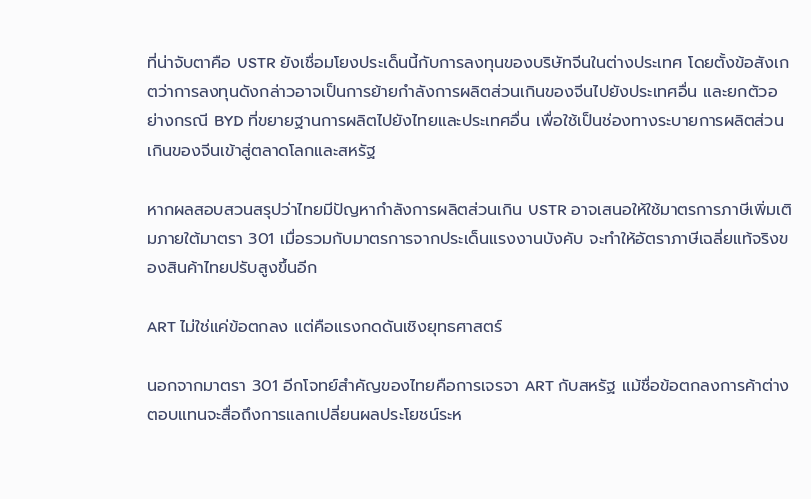ที่น่าจับตาคือ USTR ยังเชื่อมโยงประเด็นนี้กับการลงทุนของบริษัทจีนในต่างประเทศ โดยตั้งข้อสังเกตว่าการลงทุนดังกล่าวอาจเป็นการย้ายกำลังการผลิตส่วนเกินของจีนไปยังประเทศอื่น และยกตัวอย่างกรณี BYD ที่ขยายฐานการผลิตไปยังไทยและประเทศอื่น เพื่อใช้เป็นช่องทางระบายการผลิตส่วนเกินของจีนเข้าสู่ตลาดโลกและสหรัฐ

หากผลสอบสวนสรุปว่าไทยมีปัญหากำลังการผลิตส่วนเกิน USTR อาจเสนอให้ใช้มาตรการภาษีเพิ่มเติมภายใต้มาตรา 301 เมื่อรวมกับมาตรการจากประเด็นแรงงานบังคับ จะทำให้อัตราภาษีเฉลี่ยแท้จริงของสินค้าไทยปรับสูงขึ้นอีก

ART ไม่ใช่แค่ข้อตกลง แต่คือแรงกดดันเชิงยุทธศาสตร์

นอกจากมาตรา 301 อีกโจทย์สำคัญของไทยคือการเจรจา ART กับสหรัฐ แม้ชื่อข้อตกลงการค้าต่างตอบแทนจะสื่อถึงการแลกเปลี่ยนผลประโยชน์ระห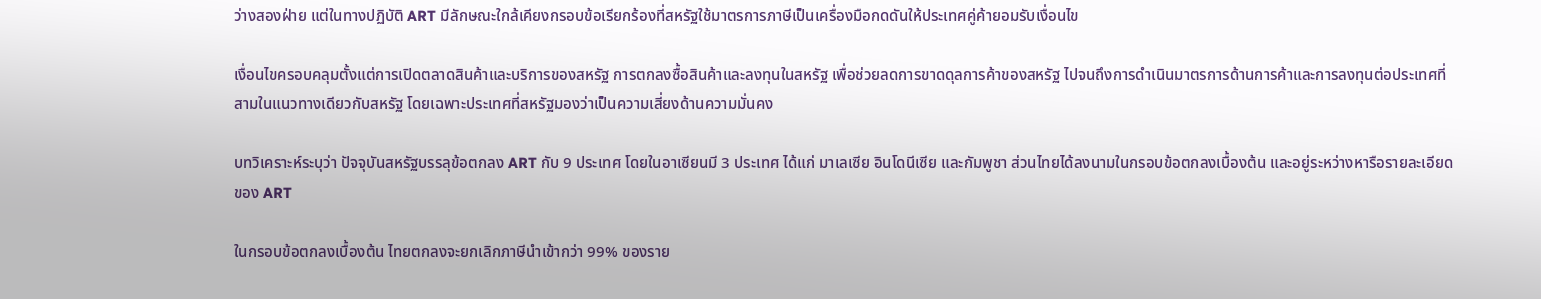ว่างสองฝ่าย แต่ในทางปฏิบัติ ART มีลักษณะใกล้เคียงกรอบข้อเรียกร้องที่สหรัฐใช้มาตรการภาษีเป็นเครื่องมือกดดันให้ประเทศคู่ค้ายอมรับเงื่อนไข

เงื่อนไขครอบคลุมตั้งแต่การเปิดตลาดสินค้าและบริการของสหรัฐ การตกลงซื้อสินค้าและลงทุนในสหรัฐ เพื่อช่วยลดการขาดดุลการค้าของสหรัฐ ไปจนถึงการดำเนินมาตรการด้านการค้าและการลงทุนต่อประเทศที่สามในแนวทางเดียวกับสหรัฐ โดยเฉพาะประเทศที่สหรัฐมองว่าเป็นความเสี่ยงด้านความมั่นคง

บทวิเคราะห์ระบุว่า ปัจจุบันสหรัฐบรรลุข้อตกลง ART กับ 9 ประเทศ โดยในอาเซียนมี 3 ประเทศ ได้แก่ มาเลเซีย อินโดนีเซีย และกัมพูชา ส่วนไทยได้ลงนามในกรอบข้อตกลงเบื้องต้น และอยู่ระหว่างหารือรายละเอียดของ ART

ในกรอบข้อตกลงเบื้องต้น ไทยตกลงจะยกเลิกภาษีนำเข้ากว่า 99% ของราย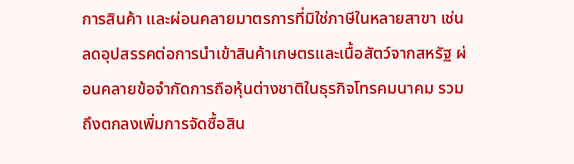การสินค้า และผ่อนคลายมาตรการที่มิใช่ภาษีในหลายสาขา เช่น ลดอุปสรรคต่อการนำเข้าสินค้าเกษตรและเนื้อสัตว์จากสหรัฐ ผ่อนคลายข้อจำกัดการถือหุ้นต่างชาติในธุรกิจโทรคมนาคม รวมถึงตกลงเพิ่มการจัดซื้อสิน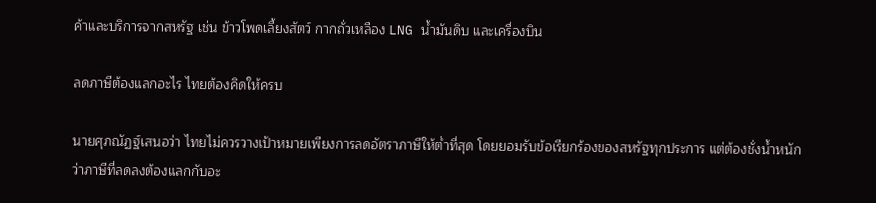ค้าและบริการจากสหรัฐ เช่น ข้าวโพดเลี้ยงสัตว์ กากถั่วเหลือง LNG น้ำมันดิบ และเครื่องบิน

ลดภาษีต้องแลกอะไร ไทยต้องคิดให้ครบ

นายศุภณัฏฐ์เสนอว่า ไทยไม่ควรวางเป้าหมายเพียงการลดอัตราภาษีให้ต่ำที่สุด โดยยอมรับข้อเรียกร้องของสหรัฐทุกประการ แต่ต้องชั่งน้ำหนักว่าภาษีที่ลดลงต้องแลกกับอะ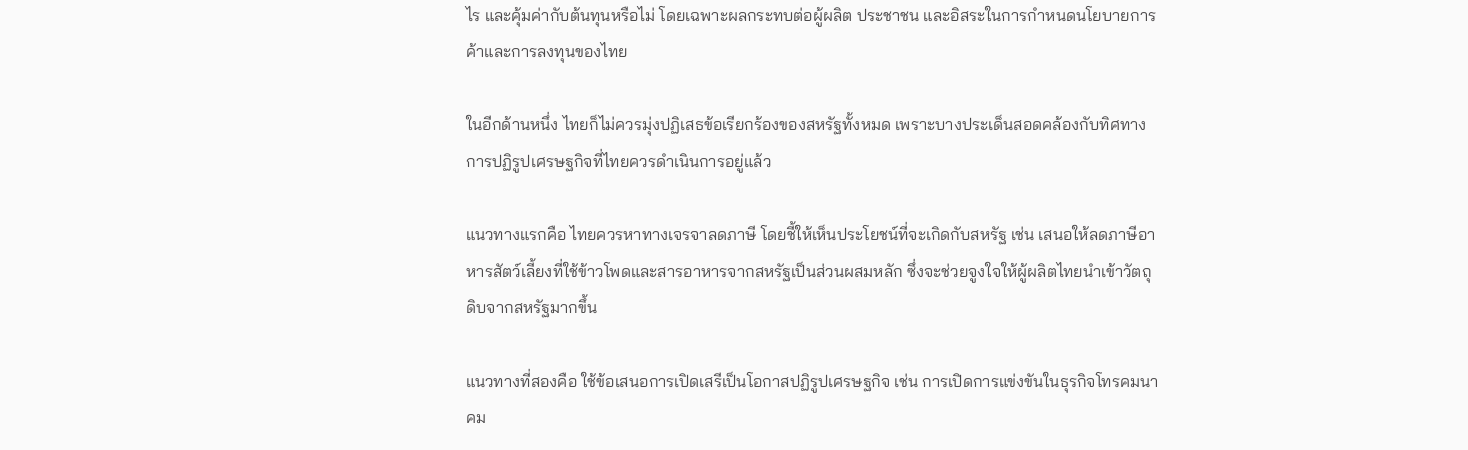ไร และคุ้มค่ากับต้นทุนหรือไม่ โดยเฉพาะผลกระทบต่อผู้ผลิต ประชาชน และอิสระในการกำหนดนโยบายการค้าและการลงทุนของไทย

ในอีกด้านหนึ่ง ไทยก็ไม่ควรมุ่งปฏิเสธข้อเรียกร้องของสหรัฐทั้งหมด เพราะบางประเด็นสอดคล้องกับทิศทางการปฏิรูปเศรษฐกิจที่ไทยควรดำเนินการอยู่แล้ว

แนวทางแรกคือ ไทยควรหาทางเจรจาลดภาษี โดยชี้ให้เห็นประโยชน์ที่จะเกิดกับสหรัฐ เช่น เสนอให้ลดภาษีอาหารสัตว์เลี้ยงที่ใช้ข้าวโพดและสารอาหารจากสหรัฐเป็นส่วนผสมหลัก ซึ่งจะช่วยจูงใจให้ผู้ผลิตไทยนำเข้าวัตถุดิบจากสหรัฐมากขึ้น

แนวทางที่สองคือ ใช้ข้อเสนอการเปิดเสรีเป็นโอกาสปฏิรูปเศรษฐกิจ เช่น การเปิดการแข่งขันในธุรกิจโทรคมนาคม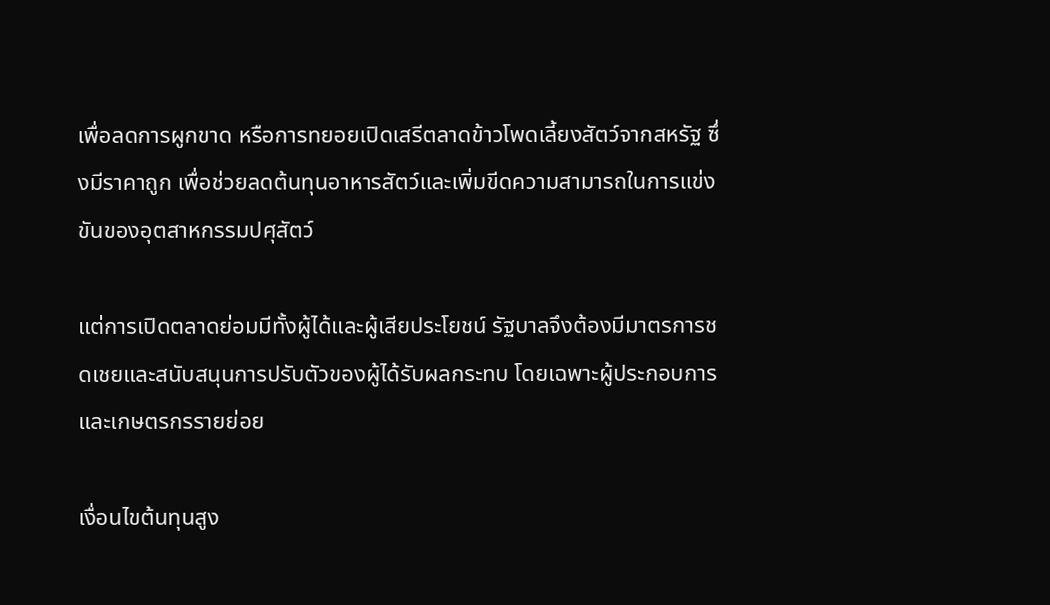เพื่อลดการผูกขาด หรือการทยอยเปิดเสรีตลาดข้าวโพดเลี้ยงสัตว์จากสหรัฐ ซึ่งมีราคาถูก เพื่อช่วยลดต้นทุนอาหารสัตว์และเพิ่มขีดความสามารถในการแข่งขันของอุตสาหกรรมปศุสัตว์

แต่การเปิดตลาดย่อมมีทั้งผู้ได้และผู้เสียประโยชน์ รัฐบาลจึงต้องมีมาตรการชดเชยและสนับสนุนการปรับตัวของผู้ได้รับผลกระทบ โดยเฉพาะผู้ประกอบการและเกษตรกรรายย่อย

เงื่อนไขต้นทุนสูง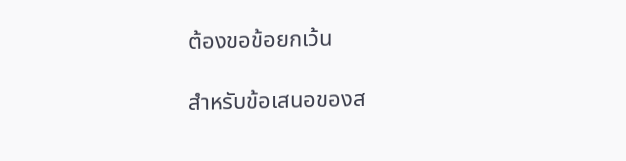ต้องขอข้อยกเว้น

สำหรับข้อเสนอของส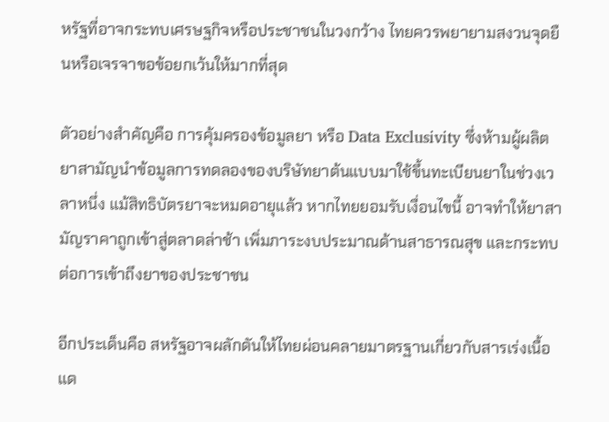หรัฐที่อาจกระทบเศรษฐกิจหรือประชาชนในวงกว้าง ไทยควรพยายามสงวนจุดยืนหรือเจรจาขอข้อยกเว้นให้มากที่สุด

ตัวอย่างสำคัญคือ การคุ้มครองข้อมูลยา หรือ Data Exclusivity ซึ่งห้ามผู้ผลิตยาสามัญนำข้อมูลการทดลองของบริษัทยาต้นแบบมาใช้ขึ้นทะเบียนยาในช่วงเวลาหนึ่ง แม้สิทธิบัตรยาจะหมดอายุแล้ว หากไทยยอมรับเงื่อนไขนี้ อาจทำให้ยาสามัญราคาถูกเข้าสู่ตลาดล่าช้า เพิ่มภาระงบประมาณด้านสาธารณสุข และกระทบต่อการเข้าถึงยาของประชาชน

อีกประเด็นคือ สหรัฐอาจผลักดันให้ไทยผ่อนคลายมาตรฐานเกี่ยวกับสารเร่งเนื้อแด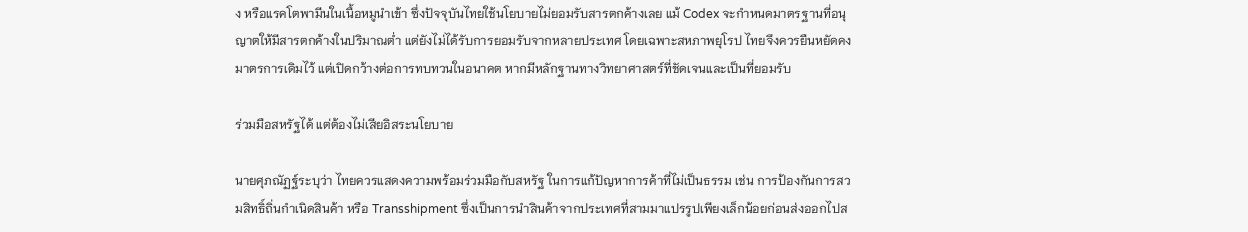ง หรือแรคโตพามีนในเนื้อหมูนำเข้า ซึ่งปัจจุบันไทยใช้นโยบายไม่ยอมรับสารตกค้างเลย แม้ Codex จะกำหนดมาตรฐานที่อนุญาตให้มีสารตกค้างในปริมาณต่ำ แต่ยังไม่ได้รับการยอมรับจากหลายประเทศ โดยเฉพาะสหภาพยุโรป ไทยจึงควรยืนหยัดคงมาตรการเดิมไว้ แต่เปิดกว้างต่อการทบทวนในอนาคต หากมีหลักฐานทางวิทยาศาสตร์ที่ชัดเจนและเป็นที่ยอมรับ

ร่วมมือสหรัฐได้ แต่ต้องไม่เสียอิสระนโยบาย

นายศุภณัฏฐ์ระบุว่า ไทยควรแสดงความพร้อมร่วมมือกับสหรัฐ ในการแก้ปัญหาการค้าที่ไม่เป็นธรรม เช่น การป้องกันการสวมสิทธิ์ถิ่นกำเนิดสินค้า หรือ Transshipment ซึ่งเป็นการนำสินค้าจากประเทศที่สามมาแปรรูปเพียงเล็กน้อยก่อนส่งออกไปส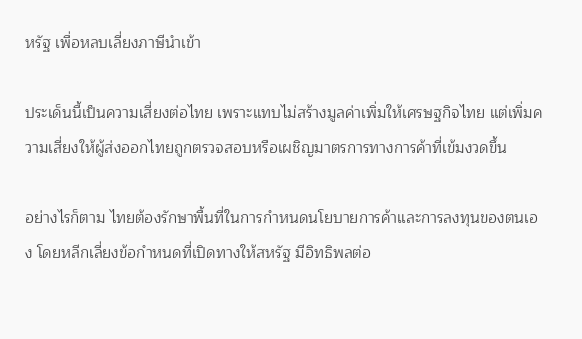หรัฐ เพื่อหลบเลี่ยงภาษีนำเข้า

ประเด็นนี้เป็นความเสี่ยงต่อไทย เพราะแทบไม่สร้างมูลค่าเพิ่มให้เศรษฐกิจไทย แต่เพิ่มความเสี่ยงให้ผู้ส่งออกไทยถูกตรวจสอบหรือเผชิญมาตรการทางการค้าที่เข้มงวดขึ้น

อย่างไรก็ตาม ไทยต้องรักษาพื้นที่ในการกำหนดนโยบายการค้าและการลงทุนของตนเอง โดยหลีกเลี่ยงข้อกำหนดที่เปิดทางให้สหรัฐ มีอิทธิพลต่อ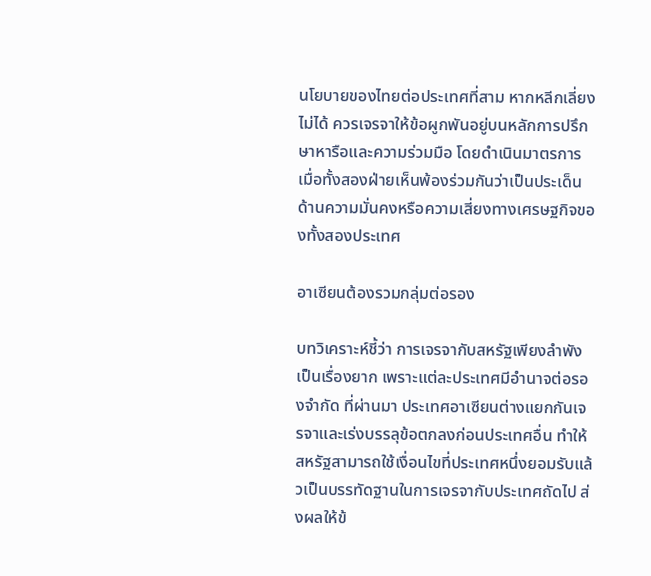นโยบายของไทยต่อประเทศที่สาม หากหลีกเลี่ยงไม่ได้ ควรเจรจาให้ข้อผูกพันอยู่บนหลักการปรึกษาหารือและความร่วมมือ โดยดำเนินมาตรการเมื่อทั้งสองฝ่ายเห็นพ้องร่วมกันว่าเป็นประเด็นด้านความมั่นคงหรือความเสี่ยงทางเศรษฐกิจของทั้งสองประเทศ

อาเซียนต้องรวมกลุ่มต่อรอง

บทวิเคราะห์ชี้ว่า การเจรจากับสหรัฐเพียงลำพังเป็นเรื่องยาก เพราะแต่ละประเทศมีอำนาจต่อรองจำกัด ที่ผ่านมา ประเทศอาเซียนต่างแยกกันเจรจาและเร่งบรรลุข้อตกลงก่อนประเทศอื่น ทำให้สหรัฐสามารถใช้เงื่อนไขที่ประเทศหนึ่งยอมรับแล้วเป็นบรรทัดฐานในการเจรจากับประเทศถัดไป ส่งผลให้ข้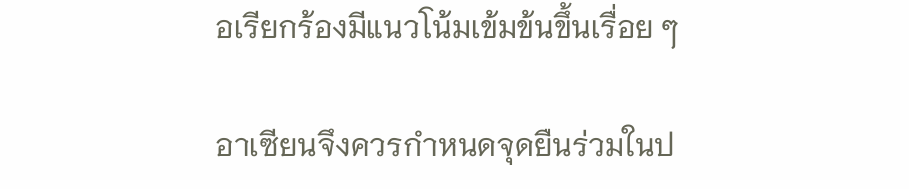อเรียกร้องมีแนวโน้มเข้มข้นขึ้นเรื่อย ๆ

อาเซียนจึงควรกำหนดจุดยืนร่วมในป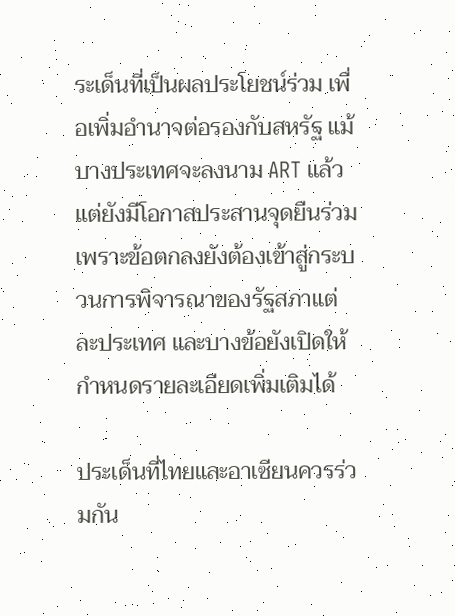ระเด็นที่เป็นผลประโยชน์ร่วม เพื่อเพิ่มอำนาจต่อรองกับสหรัฐ แม้บางประเทศจะลงนาม ART แล้ว แต่ยังมีโอกาสประสานจุดยืนร่วม เพราะข้อตกลงยังต้องเข้าสู่กระบวนการพิจารณาของรัฐสภาแต่ละประเทศ และบางข้อยังเปิดให้กำหนดรายละเอียดเพิ่มเติมได้

ประเด็นที่ไทยและอาเซียนควรร่วมกัน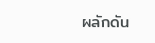ผลักดัน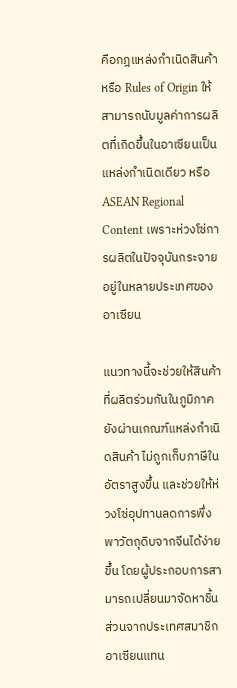คือกฎแหล่งกำเนิดสินค้า หรือ Rules of Origin ให้สามารถนับมูลค่าการผลิตที่เกิดขึ้นในอาเซียนเป็นแหล่งกำเนิดเดียว หรือ ASEAN Regional Content เพราะห่วงโซ่การผลิตในปัจจุบันกระจายอยู่ในหลายประเทศของอาเซียน

แนวทางนี้จะช่วยให้สินค้าที่ผลิตร่วมกันในภูมิภาคยังผ่านเกณฑ์แหล่งกำเนิดสินค้า ไม่ถูกเก็บภาษีในอัตราสูงขึ้น และช่วยให้ห่วงโซ่อุปทานลดการพึ่งพาวัตถุดิบจากจีนได้ง่ายขึ้น โดยผู้ประกอบการสามารถเปลี่ยนมาจัดหาชิ้นส่วนจากประเทศสมาชิกอาเซียนแทน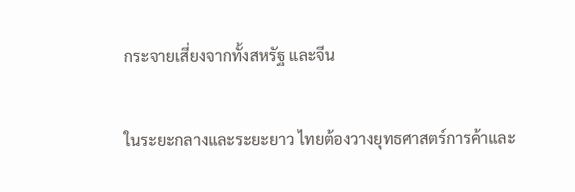กระจายเสี่ยงจากทั้งสหรัฐ และจีน

ในระยะกลางและระยะยาว ไทยต้องวางยุทธศาสตร์การค้าและ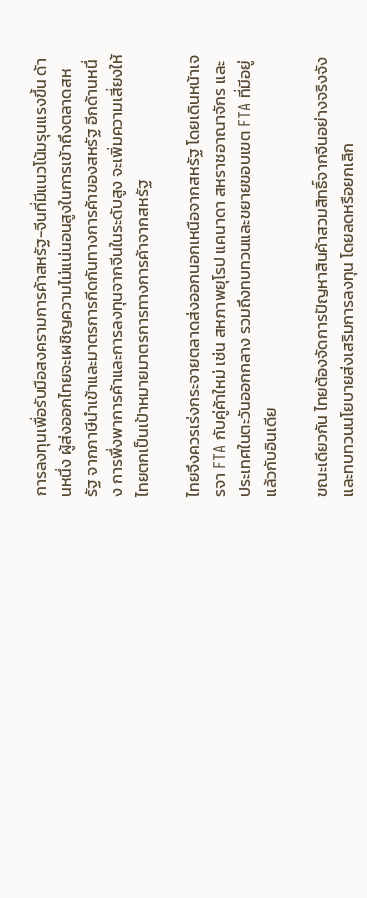การลงทุนเพื่อรับมือสงครามการค้าสหรัฐ-จีนที่มีแนวโน้มรุนแรงขึ้น ด้านหนึ่ง ผู้ส่งออกไทยจะเผชิญความไม่แน่นอนสูงในการเข้าถึงตลาดสหรัฐ จากภาษีนำเข้าและมาตรการกีดกันทางการค้าของสหรัฐ อีกด้านหนึ่ง การพึ่งพาการค้าและการลงทุนจากจีนในระดับสูง จะเพิ่มความเสี่ยงให้ไทยตกเป็นเป้าหมายมาตรการทางการค้าจากสหรัฐ

ไทยจึงควรเร่งกระจายตลาดส่งออกนอกเหนือจากสหรัฐ โดยเดินหน้าเจรจา FTA กับคู่ค้าใหม่ เช่น สหภาพยุโรป แคนาดา สหราชอาณาจักร และประเทศในตะวันออกกลาง รวมถึงทบทวนและขยายขอบเขต FTA ที่มีอยู่แล้วกับอินเดีย

ขณะเดียวกัน ไทยต้องจัดการปัญหาสินค้าสวมสิทธิ์จากจีนอย่างจริงจัง และทบทวนนโยบายส่งเสริมการลงทุน โดยลดหรือยกเลิก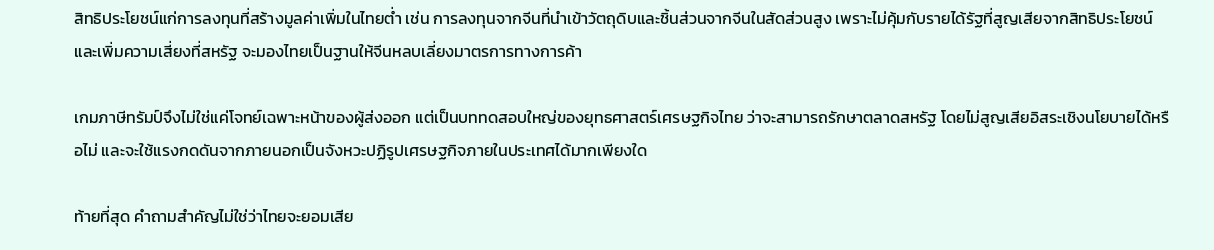สิทธิประโยชน์แก่การลงทุนที่สร้างมูลค่าเพิ่มในไทยต่ำ เช่น การลงทุนจากจีนที่นำเข้าวัตถุดิบและชิ้นส่วนจากจีนในสัดส่วนสูง เพราะไม่คุ้มกับรายได้รัฐที่สูญเสียจากสิทธิประโยชน์ และเพิ่มความเสี่ยงที่สหรัฐ จะมองไทยเป็นฐานให้จีนหลบเลี่ยงมาตรการทางการค้า

เกมภาษีทรัมป์จึงไม่ใช่แค่โจทย์เฉพาะหน้าของผู้ส่งออก แต่เป็นบททดสอบใหญ่ของยุทธศาสตร์เศรษฐกิจไทย ว่าจะสามารถรักษาตลาดสหรัฐ โดยไม่สูญเสียอิสระเชิงนโยบายได้หรือไม่ และจะใช้แรงกดดันจากภายนอกเป็นจังหวะปฏิรูปเศรษฐกิจภายในประเทศได้มากเพียงใด

ท้ายที่สุด คำถามสำคัญไม่ใช่ว่าไทยจะยอมเสีย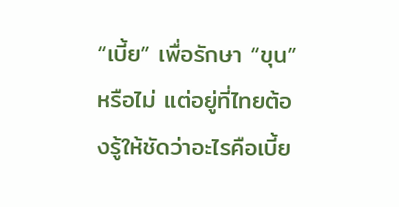“เบี้ย” เพื่อรักษา “ขุน” หรือไม่ แต่อยู่ที่ไทยต้องรู้ให้ชัดว่าอะไรคือเบี้ย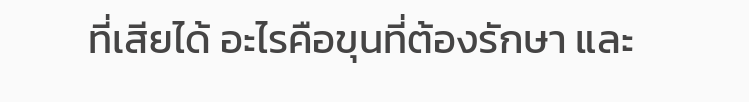ที่เสียได้ อะไรคือขุนที่ต้องรักษา และ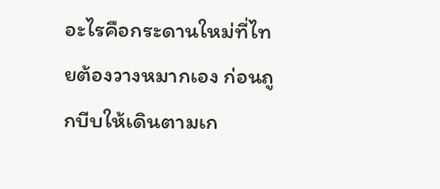อะไรคือกระดานใหม่ที่ไทยต้องวางหมากเอง ก่อนถูกบีบให้เดินตามเก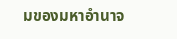มของมหาอำนาจ